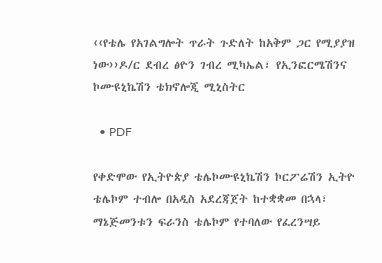‹‹የቴሌ የአገልግሎት ጥራት ጉድለት ከአቅም ጋር የሚያያዝ ነው››ዶ/ር ደብረ ፅዮን ገብረ ሚካኤል፣ የኢንፎርሜሽንና ኮሙዩኒኬሽን ቴክኖሎጂ ሚኒስትር

  • PDF

የቀድሞው የኢትዮጵያ ቴሌኮሙዩኒኬሽን ኮርፖሬሽን ኢትዮ ቴሌኮም ተብሎ በአዲስ አደረጃጀት ከተቋቋመ በኋላ፣ ማኔጅመንቱን ፍራንስ ቴሌኮም የተባለው የፈረንሣይ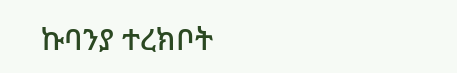ኩባንያ ተረክቦት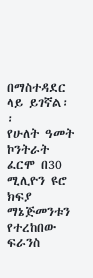በማስተዳደር ላይ ይገኛል፡፡
የሁለት ዓመት ኮንትራት ፈርሞ በ30 ሚሊዮን ዩሮ ክፍያ ማኔጅመንቱን የተረከበው ፍራንስ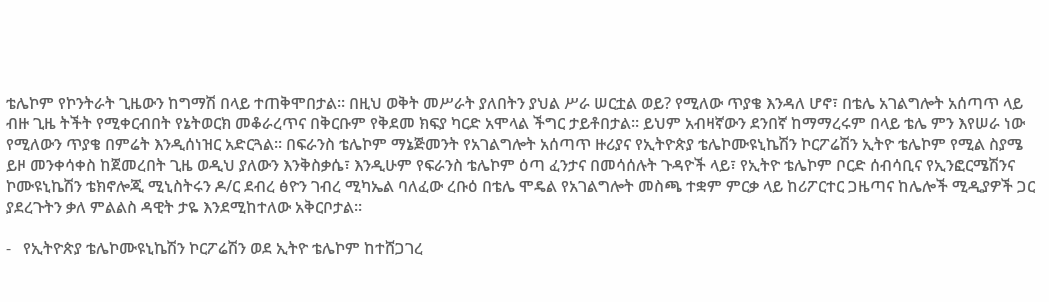ቴሌኮም የኮንትራት ጊዜውን ከግማሽ በላይ ተጠቅሞበታል፡፡ በዚህ ወቅት መሥራት ያለበትን ያህል ሥራ ሠርቷል ወይ? የሚለው ጥያቄ እንዳለ ሆኖ፣ በቴሌ አገልግሎት አሰጣጥ ላይ ብዙ ጊዜ ትችት የሚቀርብበት የኔትወርክ መቆራረጥና በቅርቡም የቅደመ ክፍያ ካርድ አሞላል ችግር ታይቶበታል፡፡ ይህም አብዛኛውን ደንበኛ ከማማረሩም በላይ ቴሌ ምን እየሠራ ነው የሚለውን ጥያቄ በምሬት እንዲሰነዝር አድርጓል፡፡ በፍራንስ ቴሌኮም ማኔጅመንት የአገልግሎት አሰጣጥ ዙሪያና የኢትዮጵያ ቴሌኮሙዩኒኬሽን ኮርፖሬሽን ኢትዮ ቴሌኮም የሚል ስያሜ ይዞ መንቀሳቀስ ከጀመረበት ጊዜ ወዲህ ያለውን እንቅስቃሴ፣ እንዲሁም የፍራንስ ቴሌኮም ዕጣ ፈንታና በመሳሰሉት ጉዳዮች ላይ፣ የኢትዮ ቴሌኮም ቦርድ ሰብሳቢና የኢንፎርሜሽንና ኮሙዩኒኬሽን ቴክኖሎጂ ሚኒስትሩን ዶ/ር ደብረ ፅዮን ገብረ ሚካኤል ባለፈው ረቡዕ በቴሌ ሞዴል የአገልግሎት መስጫ ተቋም ምርቃ ላይ ከሪፖርተር ጋዜጣና ከሌሎች ሚዲያዎች ጋር ያደረጉትን ቃለ ምልልስ ዳዊት ታዬ እንደሚከተለው አቅርቦታል፡፡

-   የኢትዮጵያ ቴሌኮሙዩኒኬሽን ኮርፖሬሽን ወደ ኢትዮ ቴሌኮም ከተሸጋገረ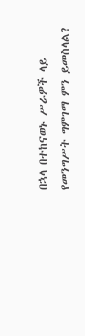በኋላ በተከናወኑ ሥራዎች ላይ የመንግሥት ግምገማ ምን ይመስላል?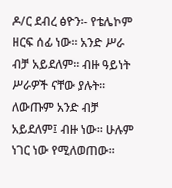ዶ/ር ደብረ ፅዮን፡- የቴሌኮም ዘርፍ ሰፊ ነው፡፡ አንድ ሥራ ብቻ አይደለም፡፡ ብዙ ዓይነት ሥራዎች ናቸው ያሉት፡፡ ለውጡም አንድ ብቻ አይደለም፤ ብዙ ነው፡፡ ሁሉም ነገር ነው የሚለወጠው፡፡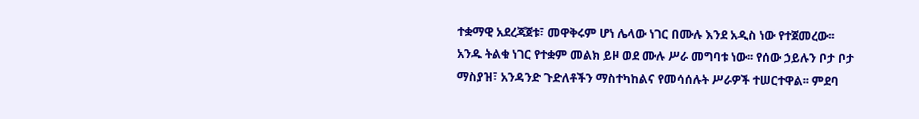ተቋማዊ አደረጃጀቱ፣ መዋቅሩም ሆነ ሌላው ነገር በሙሉ እንደ አዲስ ነው የተጀመረው፡፡ አንዱ ትልቁ ነገር የተቋም መልክ ይዞ ወደ ሙሉ ሥራ መግባቱ ነው፡፡ የሰው ኃይሉን ቦታ ቦታ ማስያዝ፣ አንዳንድ ጉድለቶችን ማስተካከልና የመሳሰሉት ሥራዎች ተሠርተዋል፡፡ ምደባ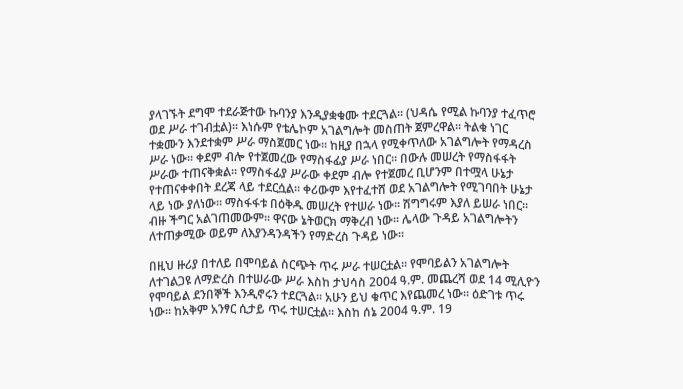ያላገኙት ደግሞ ተደራጅተው ኩባንያ እንዲያቋቁሙ ተደርጓል፡፡ (ህዳሴ የሚል ኩባንያ ተፈጥሮ ወደ ሥራ ተገብቷል)፡፡ እነሱም የቴሌኮም አገልግሎት መስጠት ጀምረዋል፡፡ ትልቁ ነገር ተቋሙን እንደተቋም ሥራ ማስጀመር ነው፡፡ ከዚያ በኋላ የሚቀጥለው አገልግሎት የማዳረስ ሥራ ነው፡፡ ቀደም ብሎ የተጀመረው የማስፋፊያ ሥራ ነበር፡፡ በውሉ መሠረት የማስፋፋት ሥራው ተጠናቅቋል፡፡ የማስፋፊያ ሥራው ቀደም ብሎ የተጀመረ ቢሆንም በተሟላ ሁኔታ የተጠናቀቀበት ደረጃ ላይ ተደርሷል፡፡ ቀሪውም እየተፈተሸ ወደ አገልግሎት የሚገባበት ሁኔታ ላይ ነው ያለነው፡፡ ማስፋፋቱ በዕቅዱ መሠረት የተሠራ ነው፡፡ ሽግግሩም እያለ ይሠራ ነበር፡፡ ብዙ ችግር አልገጠመውም፡፡ ዋናው ኔትወርክ ማቅረብ ነው፡፡ ሌላው ጉዳይ አገልግሎትን ለተጠቃሚው ወይም ለእያንዳንዳችን የማድረስ ጉዳይ ነው፡፡

በዚህ ዙሪያ በተለይ በሞባይል ስርጭት ጥሩ ሥራ ተሠርቷል፡፡ የሞባይልን አገልግሎት ለተገልጋዩ ለማድረስ በተሠራው ሥራ እስከ ታህሳስ 2004 ዓ.ም. መጨረሻ ወደ 14 ሚሊዮን የሞባይል ደንበኞች እንዲኖሩን ተደርጓል፡፡ አሁን ይህ ቁጥር እየጨመረ ነው፡፡ ዕድገቱ ጥሩ ነው፡፡ ከአቅም አንፃር ሲታይ ጥሩ ተሠርቷል፡፡ እስከ ሰኔ 2004 ዓ.ም. 19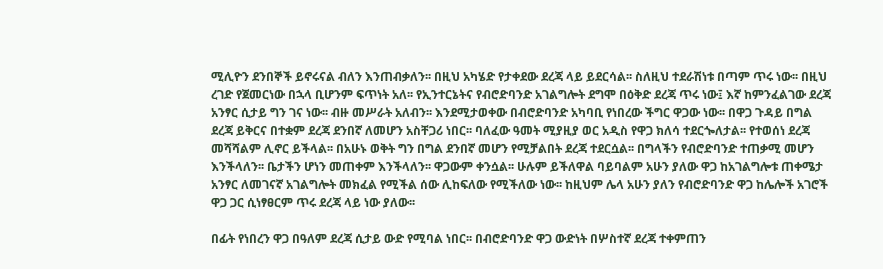ሚሊዮን ደንበኞች ይኖሩናል ብለን እንጠብቃለን፡፡ በዚህ አካሄድ የታቀደው ደረጃ ላይ ይደርሳል፡፡ ስለዚህ ተደራሽነቱ በጣም ጥሩ ነው፡፡ በዚህ ረገድ የጀመርነው በኋላ ቢሆንም ፍጥነት አለ፡፡ የኢንተርኔትና የብሮድባንድ አገልግሎት ደግሞ በዕቅድ ደረጃ ጥሩ ነው፤ እኛ ከምንፈልገው ደረጃ አንፃር ሲታይ ግን ገና ነው፡፡ ብዙ መሥራት አለብን፡፡ እንደሚታወቀው በብሮድባንድ አካባቢ የነበረው ችግር ዋጋው ነው፡፡ በዋጋ ጉዳይ በግል ደረጃ ይቅርና በተቋም ደረጃ ደንበኛ ለመሆን አስቸጋሪ ነበር፡፡ ባለፈው ዓመት ሚያዚያ ወር አዲስ የዋጋ ክለሳ ተደርጐለታል፡፡ የተወሰነ ደረጃ መሻሻልም ሊኖር ይችላል፡፡ በአሁኑ ወቅት ግን በግል ደንበኛ መሆን የሚቻልበት ደረጃ ተደርሷል፡፡ በግላችን የብሮድባንድ ተጠቃሚ መሆን እንችላለን፡፡ ቤታችን ሆነን መጠቀም እንችላለን፡፡ ዋጋውም ቀንሷል፡፡ ሁሉም ይችለዋል ባይባልም አሁን ያለው ዋጋ ከአገልግሎቱ ጠቀሜታ አንፃር ለመገናኛ አገልግሎት መክፈል የሚችል ሰው ሊከፍለው የሚችለው ነው፡፡ ከዚህም ሌላ አሁን ያለን የብሮድባንድ ዋጋ ከሌሎች አገሮች ዋጋ ጋር ሲነፃፀርም ጥሩ ደረጃ ላይ ነው ያለው፡፡

በፊት የነበረን ዋጋ በዓለም ደረጃ ሲታይ ውድ የሚባል ነበር፡፡ በብሮድባንድ ዋጋ ውድነት በሦስተኛ ደረጃ ተቀምጠን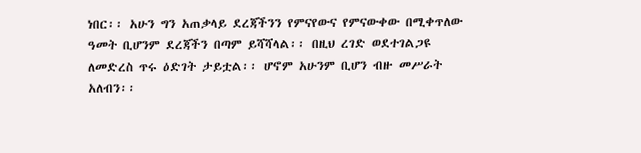ነበር፡፡ አሁን ግን አጠቃላይ ደረጃችንን የምናየውና የምናውቀው በሚቀጥለው ዓመት ቢሆንም ደረጃችን በጣም ይሻሻላል፡፡ በዚህ ረገድ ወደተገልጋዩ ለመድረስ ጥሩ ዕድገት ታይቷል፡፡ ሆኖም አሁንም ቢሆን ብዙ መሥራት አለብን፡፡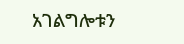አገልግሎቱን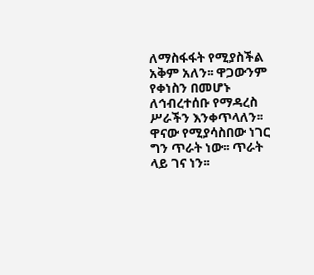ለማስፋፋት የሚያስችል አቅም አለን፡፡ ዋጋውንም የቀነስን በመሆኑ ለኅብረተሰቡ የማዳረስ ሥራችን እንቀጥላለን፡፡ ዋናው የሚያሳስበው ነገር ግን ጥራት ነው፡፡ ጥራት ላይ ገና ነን፡፡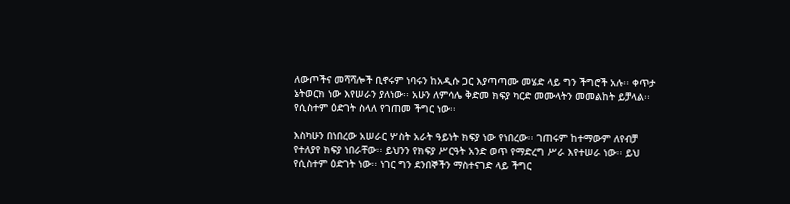ለውጦችና መሻሻሎች ቢኖሩም ነባሩን ከአዲሱ ጋር እያጣጣሙ መሄድ ላይ ግን ችግሮች አሉ፡፡ ቀጥታ ኔትወርክ ነው እየሠራን ያለነው፡፡ አሁን ለምሳሌ ቅድመ ክፍያ ካርድ መሙላትን መመልከት ይቻላል፡፡ የሲስተም ዕድገት ስላለ የገጠመ ችግር ነው፡፡

እስካሁን በነበረው አሠራር ሦስት አራት ዓይነት ክፍያ ነው የነበረው፡፡ ገጠሩም ከተማውም ለየብቻ የተለያየ ክፍያ ነበራቸው፡፡ ይህንን የክፍያ ሥርዓት አንድ ወጥ የማድረግ ሥራ እየተሠራ ነው፡፡ ይህ የሲስተም ዕድገት ነው፡፡ ነገር ግን ደንበኞችን ማስተናገድ ላይ ችግር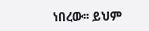ነበረው፡፡ ይህም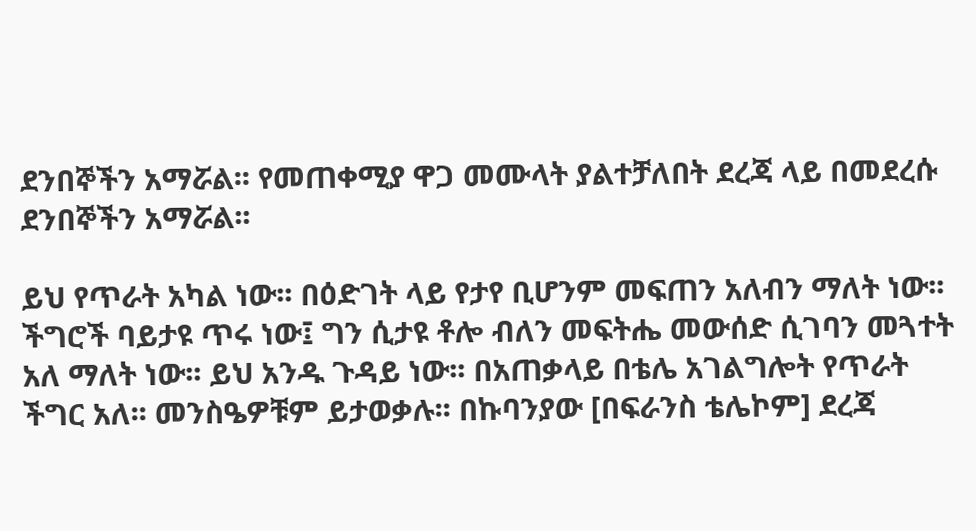ደንበኞችን አማሯል፡፡ የመጠቀሚያ ዋጋ መሙላት ያልተቻለበት ደረጃ ላይ በመደረሱ ደንበኞችን አማሯል፡፡

ይህ የጥራት አካል ነው፡፡ በዕድገት ላይ የታየ ቢሆንም መፍጠን አለብን ማለት ነው፡፡ ችግሮች ባይታዩ ጥሩ ነው፤ ግን ሲታዩ ቶሎ ብለን መፍትሔ መውሰድ ሲገባን መጓተት አለ ማለት ነው፡፡ ይህ አንዱ ጉዳይ ነው፡፡ በአጠቃላይ በቴሌ አገልግሎት የጥራት ችግር አለ፡፡ መንስዔዎቹም ይታወቃሉ፡፡ በኩባንያው [በፍራንስ ቴሌኮም] ደረጃ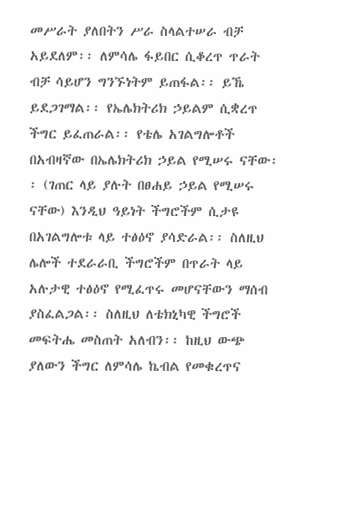መሥራት ያለበትን ሥራ ስላልተሠራ ብቻ አይደለም፡፡ ለምሳሌ ፋይበር ሲቆረጥ ጥራት ብቻ ሳይሆን ግንኙነትም ይጠፋል፡፡ ይኼ ይደጋገማል፡፡ የኤሌክትሪክ ኃይልም ሲቋረጥ ችግር ይፈጠራል፡፡ የቴሌ አገልግሎቶች በአብዛኛው በኤሌክትሪክ ኃይል የሚሠሩ ናቸው፡፡ (ገጠር ላይ ያሉት በፀሐይ ኃይል የሚሠሩ ናቸው) እንዲህ ዓይነት ችግሮችም ሲታዩ በአገልግሎቱ ላይ ተፅዕኖ ያሳድራል፡፡ ስለዚህ ሌሎች ተደራራቢ ችግሮችም በጥራት ላይ አሉታዊ ተፅዕኖ የሚፈጥሩ መሆናቸውን ማሰብ ያስፈልጋል፡፡ ስለዚህ ለቴክኒካዊ ችግሮች መፍትሔ መስጠት አለብን፡፡ ከዚህ ውጭ ያለውን ችግር ለምሳሌ ኬብል የመቁረጥና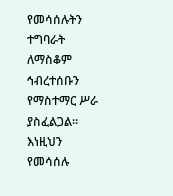የመሳሰሉትን ተግባራት ለማስቆም ኅብረተሰቡን የማስተማር ሥራ ያስፈልጋል፡፡ እነዚህን የመሳሰሉ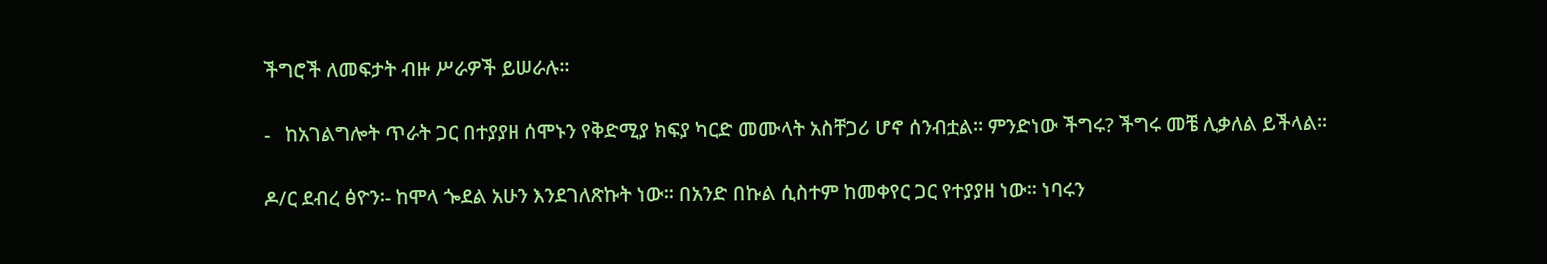ችግሮች ለመፍታት ብዙ ሥራዎች ይሠራሉ፡፡

-   ከአገልግሎት ጥራት ጋር በተያያዘ ሰሞኑን የቅድሚያ ክፍያ ካርድ መሙላት አስቸጋሪ ሆኖ ሰንብቷል፡፡ ምንድነው ችግሩ? ችግሩ መቼ ሊቃለል ይችላል፡፡

ዶ/ር ደብረ ፅዮን፡- ከሞላ ጐደል አሁን እንደገለጽኩት ነው፡፡ በአንድ በኩል ሲስተም ከመቀየር ጋር የተያያዘ ነው፡፡ ነባሩን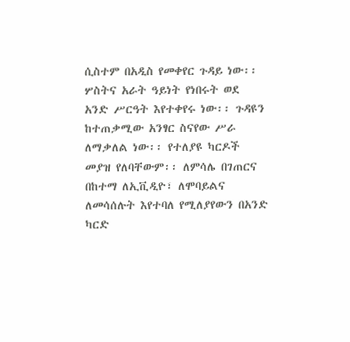ሲስተም በአዲስ የመቀየር ጉዳይ ነው፡፡ ሦስትና አራት ዓይነት የነበሩት ወደ አንድ ሥርዓት እየተቀየሩ ነው፡፡ ጉዳዩን ከተጠቃሚው አንፃር ስናየው ሥራ ለማቃለል ነው፡፡ የተለያዩ ካርዶች መያዝ የለባቸውም፡፡ ለምሳሌ በገጠርና በከተማ ለኢቪዲዮ፣ ለሞባይልና ለመሳሰሉት እየተባለ የሚለያየውን በአንድ ካርድ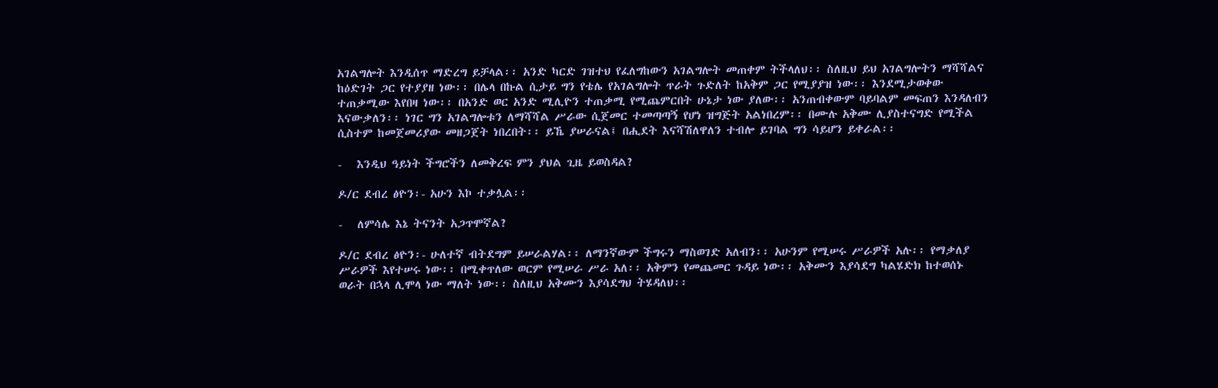አገልግሎት እንዲሰጥ ማድረግ ይቻላል፡፡ አንድ ካርድ ገዝተህ የፈለግከውን አገልግሎት መጠቀም ትችላለህ፡፡ ስለዚህ ይህ አገልግሎትን ማሻሻልና ከዕድገት ጋር የተያያዘ ነው፡፡ በሌላ በኩል ሲታይ ግን የቴሌ የአገልግሎት ጥራት ጉድለት ከአቅም ጋር የሚያያዝ ነው፡፡ እንደሚታወቀው ተጠቃሚው እየበዛ ነው፡፡ በአንድ ወር አንድ ሚሊዮን ተጠቃሚ የሚጨምርበት ሁኔታ ነው ያለው፡፡ አንጠብቀውም ባይባልም መፍጠን እንዳለብን እናውቃለን፡፡ ነገር ግን አገልግሎቱን ለማሻሻል ሥራው ሲጀመር ተመጣጣኝ የሆነ ዝግጅት አልነበረም፡፡ በሙሉ አቅሙ ሊያስተናግድ የሚችል ሲስተም ከመጀመሪያው መዘጋጀት ነበረበት፡፡ ይኼ ያሠራናል፤ በሒደት እናሻሽለዋለን ተብሎ ይገባል ግን ሳይሆን ይቀራል፡፡

-   እንዲህ ዓይነት ችግሮችን ለመቅረፍ ምን ያህል ጊዜ ይወስዳል?

ዶ/ር ደብረ ፅዮን፡- አሁን እኮ ተቃሏል፡፡

-   ለምሳሌ እኔ ትናንት አጋጥሞኛል?

ዶ/ር ደብረ ፅዮን፡- ሁለተኛ ብትደግም ይሠራልሃል፡፡ ለማንኛውም ችግሩን ማስወገድ አለብን፡፡ አሁንም የሚሠሩ ሥራዎች አሉ፡፡ የማቃለያ ሥራዎች እየተሠሩ ነው፡፡ በሚቀጥለው ወርም የሚሠራ ሥራ አለ፡፡ አቅምን የመጨመር ጉዳይ ነው፡፡ አቅሙን እያሳደግ ካልሄድክ ከተወሰኑ ወራት በኋላ ሊሞላ ነው ማለት ነው፡፡ ስለዚህ አቅሙን እያሳደግህ ትሄዳለህ፡፡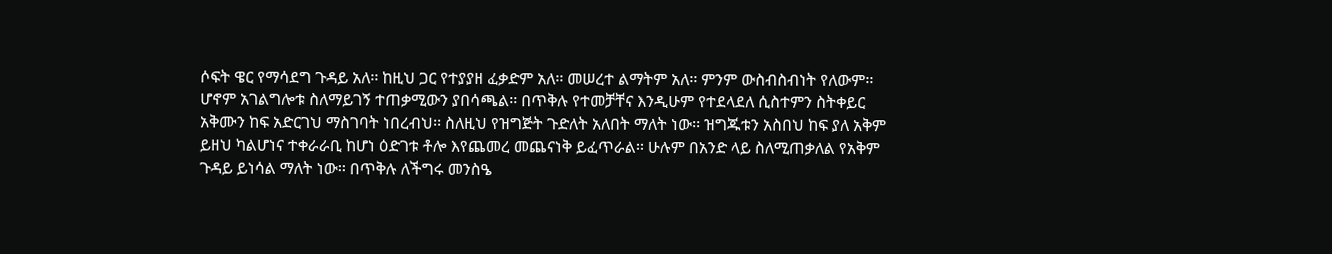ሶፍት ዌር የማሳደግ ጉዳይ አለ፡፡ ከዚህ ጋር የተያያዘ ፈቃድም አለ፡፡ መሠረተ ልማትም አለ፡፡ ምንም ውስብስብነት የለውም፡፡ ሆኖም አገልግሎቱ ስለማይገኝ ተጠቃሚውን ያበሳጫል፡፡ በጥቅሉ የተመቻቸና እንዲሁም የተደላደለ ሲስተምን ስትቀይር አቅሙን ከፍ አድርገህ ማስገባት ነበረብህ፡፡ ስለዚህ የዝግጅት ጉድለት አለበት ማለት ነው፡፡ ዝግጁቱን አስበህ ከፍ ያለ አቅም ይዘህ ካልሆነና ተቀራራቢ ከሆነ ዕድገቱ ቶሎ እየጨመረ መጨናነቅ ይፈጥራል፡፡ ሁሉም በአንድ ላይ ስለሚጠቃለል የአቅም ጉዳይ ይነሳል ማለት ነው፡፡ በጥቅሉ ለችግሩ መንስዔ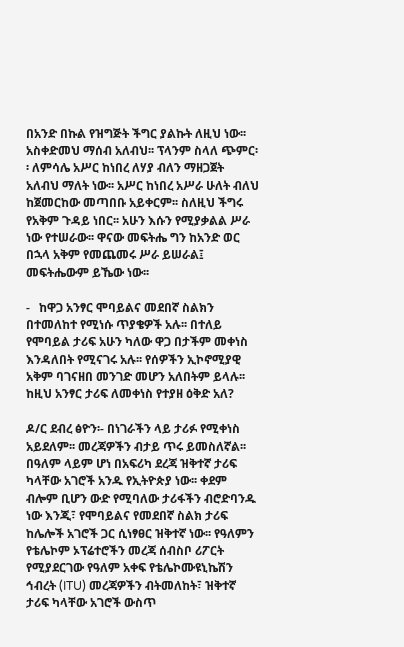በአንድ በኩል የዝግጅት ችግር ያልኩት ለዚህ ነው፡፡ አስቀድመህ ማሰብ አለብህ፡፡ ፕላንም ስላለ ጭምር፡፡ ለምሳሌ አሥር ከነበረ ለሃያ ብለን ማዘጋጀት አለብህ ማለት ነው፡፡ አሥር ከነበረ አሥራ ሁለት ብለህ ከጀመርከው መጣበቡ አይቀርም፡፡ ስለዚህ ችግሩ የአቅም ጉዳይ ነበር፡፡ አሁን እሱን የሚያቃልል ሥራ ነው የተሠራው፡፡ ዋናው መፍትሔ ግን ከአንድ ወር በኋላ አቅም የመጨመሩ ሥራ ይሠራል፤ መፍትሔውም ይኼው ነው፡፡

-   ከዋጋ አንፃር ሞባይልና መደበኛ ስልክን በተመለከተ የሚነሱ ጥያቄዎች አሉ፡፡ በተለይ የሞባይል ታሪፍ አሁን ካለው ዋጋ በታችም መቀነስ እንዳለበት የሚናገሩ አሉ፡፡ የሰዎችን ኢኮኖሚያዊ አቅም ባገናዘበ መንገድ መሆን አለበትም ይላሉ፡፡ ከዚህ አንፃር ታሪፍ ለመቀነስ የተያዘ ዕቅድ አለ?

ዶ/ር ደብረ ፅዮን፡- በነገራችን ላይ ታሪፉ የሚቀነስ አይደለም፡፡ መረጃዎችን ብታይ ጥሩ ይመስለኛል፡፡ በዓለም ላይም ሆነ በአፍሪካ ደረጃ ዝቅተኛ ታሪፍ ካላቸው አገሮች አንዱ የኢትዮጵያ ነው፡፡ ቀደም ብሎም ቢሆን ውድ የሚባለው ታሪፋችን ብሮድባንዱ ነው እንጂ፣ የሞባይልና የመደበኛ ስልክ ታሪፍ ከሌሎች አገሮች ጋር ሲነፃፀር ዝቅተኛ ነው፡፡ የዓለምን የቴሌኮም ኦፕሬተሮችን መረጃ ሰብስቦ ሪፖርት የሚያደርገው የዓለም አቀፍ የቴሌኮሙዩኒኬሽን ኅብረት (ITU) መረጃዎችን ብትመለከት፣ ዝቅተኛ ታሪፍ ካላቸው አገሮች ውስጥ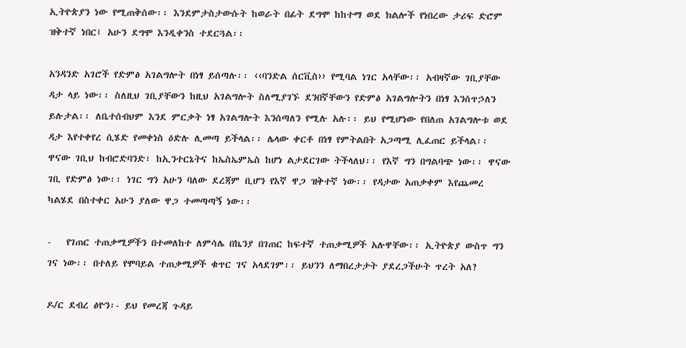ኢትዮጵያን ነው የሚጠቅሰው፡፡ እንደምታስታውሱት ከወራት በፊት ደግሞ ከከተማ ወደ ክልሎች የነበረው ታሪፍ ድሮም ዝቅተኛ ነበር፤ አሁን ደግሞ እንዲቀንስ ተደርጓል፡፡

አንዳንድ አገሮች የድምፅ አገልግሎት በነፃ ይሰጣሉ፡፡ ‹‹ባንድል ሰርቪስ›› የሚባል ነገር አላቸው፡፡ አብዛኛው ገቢያቸው ዳታ ላይ ነው፡፡ ስለዚህ ገቢያቸውን ከዚህ አገልግሎት ስለሚያገኙ ደንበኛቸውን የድምፅ አገልግሎትን በነፃ እንሰጥኃለን ይሉታል፡፡ ለቤተሰብህም እንደ ምርቃት ነፃ አገልግሎት እንሰጣለን የሚሉ አሉ፡፡ ይህ የሚሆነው የበለጠ አገልግሎቱ ወደ ዳታ እየተቀየረ ሲሄድ የመቀነስ ዕድሉ ሊመጣ ይችላል፡፡ ሌላው ቀርቶ በነፃ የምትልበት አጋጣሚ ሊፈጠር ይችላል፡፡ ዋናው ገቢህ ከብሮድባንድ፣ ከኢንተርኔትና ከኤስኤምኤስ ከሆነ ልታደርገው ትችላለህ፡፡ የእኛ ግን በግልባጭ ነው፡፡ ዋናው ገቢ የድምፅ ነው፡፡ ነገር ግን አሁን ባለው ደረጃም ቢሆን የእኛ ዋጋ ዝቅተኛ ነው፡፡ የዳታው አጠቃቀም እየጨመረ ካልሄደ በስተቀር አሁን ያለው ዋጋ ተመጣጣኝ ነው፡፡

-   የገጠር ተጠቃሚዎችን በተመለከተ ለምሳሌ በኬንያ በገጠር ከፍተኛ ተጠቃሚዎች አሉዋቸው፡፡ ኢትዮጵያ ውስጥ ግን ገና ነው፡፡ በተለይ የሞባይል ተጠቃሚዎች ቁጥር ገና አላደገም፡፡ ይህንን ለማበረታታት ያደረጋችሁት ጥረት አለ?

ዶ/ር ደብረ ፅዮን፡- ይህ የመረጃ ጉዳይ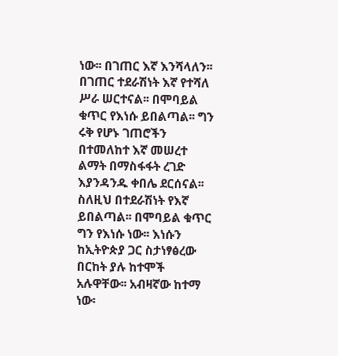ነው፡፡ በገጠር እኛ እንሻላለን፡፡ በገጠር ተደራሽነት እኛ የተሻለ ሥራ ሠርተናል፡፡ በሞባይል ቁጥር የእነሱ ይበልጣል፡፡ ግን ሩቅ የሆኑ ገጠሮችን በተመለከተ እኛ መሠረተ ልማት በማስፋፋት ረገድ እያንዳንዱ ቀበሌ ደርሰናል፡፡ ስለዚህ በተደራሽነት የእኛ ይበልጣል፡፡ በሞባይል ቁጥር ግን የእነሱ ነው፡፡ እነሱን ከኢትዮጵያ ጋር ስታነፃፅረው በርከት ያሉ ከተሞች አሉዋቸው፡፡ አብዛኛው ከተማ ነው፡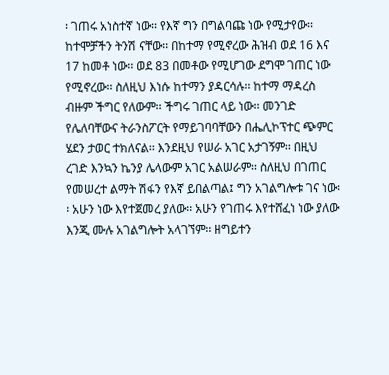፡ ገጠሩ አነስተኛ ነው፡፡ የእኛ ግን በግልባጩ ነው የሚታየው፡፡ ከተሞቻችን ትንሽ ናቸው፡፡ በከተማ የሚኖረው ሕዝብ ወደ 16 እና 17 ከመቶ ነው፡፡ ወደ 83 በመቶው የሚሆገው ደግሞ ገጠር ነው የሚኖረው፡፡ ስለዚህ እነሱ ከተማን ያዳርሳሉ፡፡ ከተማ ማዳረስ ብዙም ችግር የለውም፡፡ ችግሩ ገጠር ላይ ነው፡፡ መንገድ የሌለባቸውና ትራንስፖርት የማይገባባቸውን በሔሊኮፕተር ጭምር ሄደን ታወር ተክለናል፡፡ እንደዚህ የሠራ አገር አታገኝም፡፡ በዚህ ረገድ እንኳን ኬንያ ሌላውም አገር አልሠራም፡፡ ስለዚህ በገጠር የመሠረተ ልማት ሽፋን የእኛ ይበልጣል፤ ግን አገልግሎቱ ገና ነው፡፡ አሁን ነው እየተጀመረ ያለው፡፡ አሁን የገጠሩ እየተሸፈነ ነው ያለው እንጂ ሙሉ አገልግሎት አላገኘም፡፡ ዘግይተን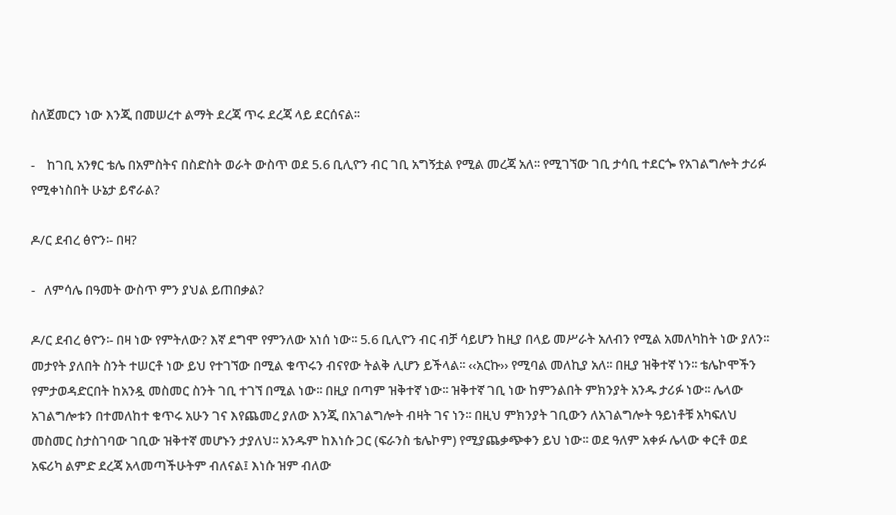ስለጀመርን ነው እንጂ በመሠረተ ልማት ደረጃ ጥሩ ደረጃ ላይ ደርሰናል፡፡

-    ከገቢ አንፃር ቴሌ በአምስትና በስድስት ወራት ውስጥ ወደ 5.6 ቢሊዮን ብር ገቢ አግኝቷል የሚል መረጃ አለ፡፡ የሚገኘው ገቢ ታሳቢ ተደርጐ የአገልግሎት ታሪፉ የሚቀነስበት ሁኔታ ይኖራል?

ዶ/ር ደብረ ፅዮን፡- በዛ?

-   ለምሳሌ በዓመት ውስጥ ምን ያህል ይጠበቃል?

ዶ/ር ደብረ ፅዮን፡- በዛ ነው የምትለው? እኛ ደግሞ የምንለው አነሰ ነው፡፡ 5.6 ቢሊዮን ብር ብቻ ሳይሆን ከዚያ በላይ መሥራት አለብን የሚል አመለካከት ነው ያለን፡፡ መታየት ያለበት ስንት ተሠርቶ ነው ይህ የተገኘው በሚል ቁጥሩን ብናየው ትልቅ ሊሆን ይችላል፡፡ ‹‹አርኩ›› የሚባል መለኪያ አለ፡፡ በዚያ ዝቅተኛ ነን፡፡ ቴሌኮሞችን የምታወዳድርበት ከአንዷ መስመር ስንት ገቢ ተገኘ በሚል ነው፡፡ በዚያ በጣም ዝቅተኛ ነው፡፡ ዝቅተኛ ገቢ ነው ከምንልበት ምክንያት አንዱ ታሪፉ ነው፡፡ ሌላው አገልግሎቱን በተመለከተ ቁጥሩ አሁን ገና እየጨመረ ያለው እንጂ በአገልግሎት ብዛት ገና ነን፡፡ በዚህ ምክንያት ገቢውን ለአገልግሎት ዓይነቶቹ አካፍለህ መስመር ስታስገባው ገቢው ዝቅተኛ መሆኑን ታያለህ፡፡ አንዱም ከእነሱ ጋር (ፍራንስ ቴሌኮም) የሚያጨቃጭቀን ይህ ነው፡፡ ወደ ዓለም አቀፉ ሌላው ቀርቶ ወደ አፍሪካ ልምድ ደረጃ አላመጣችሁትም ብለናል፤ እነሱ ዝም ብለው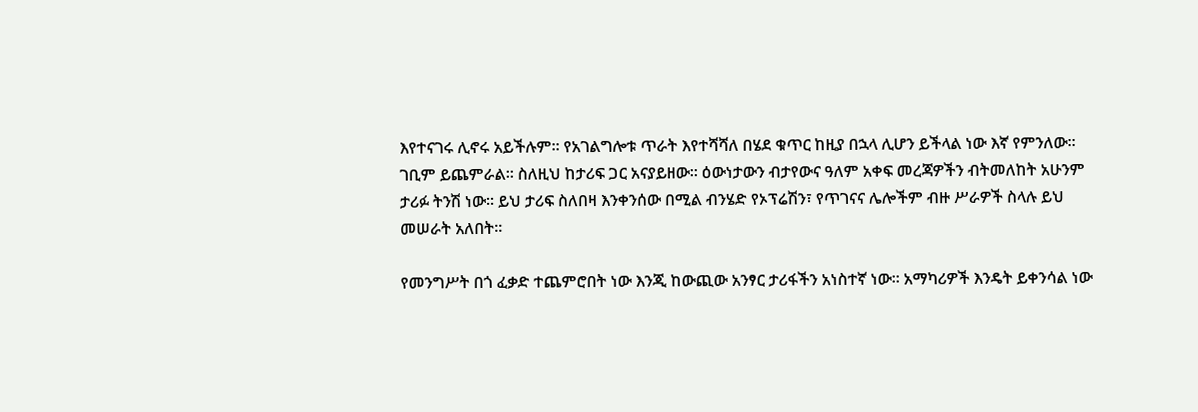እየተናገሩ ሊኖሩ አይችሉም፡፡ የአገልግሎቱ ጥራት እየተሻሻለ በሄደ ቁጥር ከዚያ በኋላ ሊሆን ይችላል ነው እኛ የምንለው፡፡ ገቢም ይጨምራል፡፡ ስለዚህ ከታሪፍ ጋር አናያይዘው፡፡ ዕውነታውን ብታየውና ዓለም አቀፍ መረጃዎችን ብትመለከት አሁንም ታሪፉ ትንሽ ነው፡፡ ይህ ታሪፍ ስለበዛ እንቀንሰው በሚል ብንሄድ የኦፕሬሽን፣ የጥገናና ሌሎችም ብዙ ሥራዎች ስላሉ ይህ መሠራት አለበት፡፡

የመንግሥት በጎ ፈቃድ ተጨምሮበት ነው እንጂ ከውጪው አንፃር ታሪፋችን አነስተኛ ነው፡፡ አማካሪዎች እንዴት ይቀንሳል ነው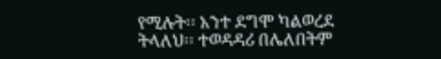የሚሉት፡፡ አንተ ደግሞ ካልወረደ ትላለህ፡፡ ተወዳዳሪ በሌለበትም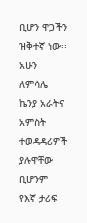ቢሆን ዋጋችን ዝቅተኛ ነው፡፡ አሁን ለምሳሌ ኬንያ አራትና አምስት ተወዳዳሪዎች ያሉዋቸው ቢሆንም የእኛ ታሪፍ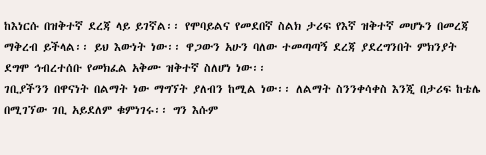ከእነርሱ በዝቅተኛ ደረጃ ላይ ይገኛል፡፡ የሞባይልና የመደበኛ ስልክ ታሪፍ የእኛ ዝቅተኛ መሆኑን በመረጃ ማቅረብ ይችላል፡፡ ይህ እውነት ነው፡፡ ዋጋውን አሁን ባለው ተመጣጣኝ ደረጃ ያደረግንበት ምክንያት ደግሞ ኅብረተሰቡ የመክፈል አቅሙ ዝቅተኛ ስለሆነ ነው፡፡
ገቢያችንን በዋናነት በልማት ነው ማግኘት ያለብን ከሚል ነው፡፡ ለልማት ስንንቀሳቀስ እንጂ በታሪፍ ከቴሌ በሚገኘው ገቢ አይደለም ቁምነገሩ፡፡ ግን እሱም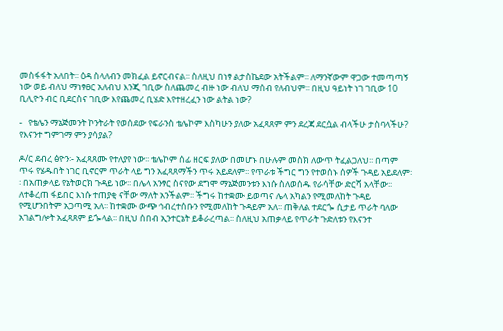መስፋፋት አለበት፡፡ ዕዳ ስላለብን መክፈል ይኖርብናል፡፡ ስለዚህ በነፃ ልታስኬደው አትችልም፡፡ ለማንኛውም ዋጋው ተመጣጣኝ ነው ወይ ብለህ ማነፃፀር አለብህ እንጂ ገቢው ስለጨመረ ብዙ ነው ብለህ ማሰብ የለብህም፡፡ በዚህ ዓይነት ነገ ገቢው 10 ቢሊዮን ብር ቢደርስና ገቢው እየጨመረ ቢሄድ እየተዘረፈን ነው ልትል ነው?

-   የቴሌን ማኔጅመንት ኮንትራት የወሰደው የፍራንስ ቴሌኮም እስካሁን ያለው አፈጻጸም ምን ደረጃ ደርሷል ብላችሁ ታስባላችሁ? የእናንተ ግምገማ ምን ያሳያል?

ዶ/ር ደብረ ፅዮን፡- አፈጻጸሙ የተለያየ ነው፡፡ ቴሌኮም ሰፊ ዘርፍ ያለው በመሆኑ በሁሉም መስክ ለውጥ ትፈልጋለህ፡፡ በጣም ጥሩ የሄዱበት ነገር ቢኖርም ጥራት ላይ ግን አፈጻጸማችን ጥሩ አይደለም፡፡ የጥራቱ ችግር ግን የተወሰኑ ሰዎች ጉዳይ አይደለም፡፡ በአጠቃላይ የኔትወርክ ጉዳይ ነው፡፡ በሌላ አንፃር ስናየው ደግሞ ማኔጅመንቱን እነሱ ስለወሰዱ የራሳቸው ድርሻ አላቸው፡፡ ለተቆረጠ ፋይበር እነሱ ተጠያቂ ናቸው ማለት አንችልም፡፡ ችግሩ ከተቋሙ ይወጣና ሌላ አካልን የሚመለከት ጉዳይ የሚሆንበትም አጋጣሚ አለ፡፡ ከተቋሙ ውጭ ኅብረተሰቡን የሚመለከት ጉዳይም አለ፡፡ ጠቅለል ተደርጐ ሲታይ ጥራት ባለው አገልግሎት አፈጻጸም ይጐላል፡፡ በዚህ ሰበብ ኢንተርኔት ይቆራረጣል፡፡ ስለዚህ አጠቃላይ የጥራት ጉድለቱን የእናንተ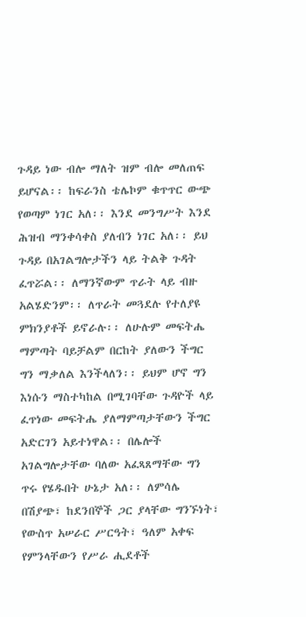ጉዳይ ነው ብሎ ማለት ዝም ብሎ መለጠፍ ይሆናል፡፡ ከፍራንስ ቴሌኮም ቁጥጥር ውጭ የወጣም ነገር አለ፡፡ እንደ መንግሥት እንደ ሕዝብ ማንቀሳቀስ ያለብን ነገር አለ፡፡ ይህ ጉዳይ በአገልግሎታችን ላይ ትልቅ ጉዳት ፈጥሯል፡፡ ለማንኛውም ጥራት ላይ ብዙ አልሄድንም፡፡ ለጥራት መጓደሉ የተለያዩ ምክንያቶች ይኖራሉ፡፡ ለሁሉም መፍትሔ ማምጣት ባይቻልም በርከት ያለውን ችግር ግን ማቃለል እንችላለን፡፡ ይህም ሆኖ ግን እነሱን ማስተካከል በሚገባቸው ጉዳዮች ላይ ፈጥነው መፍትሔ ያለማምጣታቸውን ችግር አድርገን አይተነዋል፡፡ በሌሎች አገልግሎታቸው ባለው አፈጻጸማቸው ግን ጥሩ የሄዱበት ሁኔታ አለ፡፡ ለምሳሌ በሽያጭ፣ ከደንበኞች ጋር ያላቸው ግንኙነት፣ የውስጥ አሠራር ሥርዓት፣ ዓለም አቀፍ የምንላቸውን የሥራ ሒደቶች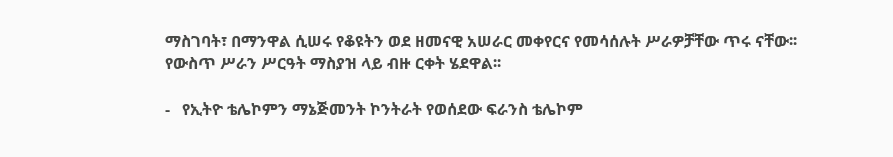ማስገባት፣ በማንዋል ሲሠሩ የቆዩትን ወደ ዘመናዊ አሠራር መቀየርና የመሳሰሉት ሥራዎቻቸው ጥሩ ናቸው፡፡ የውስጥ ሥራን ሥርዓት ማስያዝ ላይ ብዙ ርቀት ሄደዋል፡፡

-   የኢትዮ ቴሌኮምን ማኔጅመንት ኮንትራት የወሰደው ፍራንስ ቴሌኮም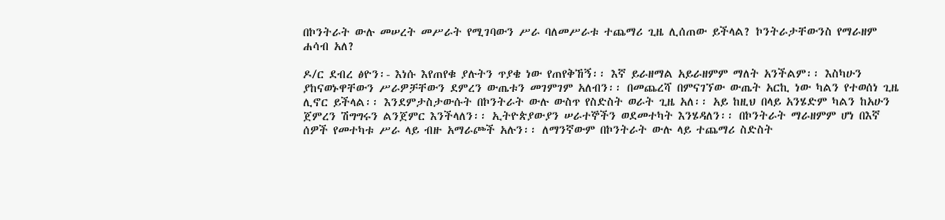በኮንትራት ውሉ መሠረት መሥራት የሚገባውን ሥራ ባለመሥራቱ ተጨማሪ ጊዜ ሊሰጠው ይችላል? ኮንትራታቸውንስ የማራዘም ሐሳብ አለ?

ዶ/ር ደብረ ፅዮን፡- እነሱ እየጠየቁ ያሉትን ጥያቄ ነው የጠየቅኸኝ፡፡ እኛ ይራዘማል አይራዘምም ማለት አንችልም፡፡ እስካሁን ያከናወኑዋቸውን ሥራዎቻቸውን ደምረን ውጤቱን መገምገም አለብን፡፡ በመጨረሻ በምናገኘው ውጤት አርኪ ነው ካልን የተወሰነ ጊዜ ሊኖር ይችላል፡፡ እንደምታስታውሱት በኮንትራት ውሉ ውስጥ የስድስት ወራት ጊዜ አለ፡፡ አይ ከዚህ በላይ አንሄድም ካልን ከአሁን ጀምረን ሽግግሩን ልንጀምር እንችላለን፡፡ ኢትዮጵያውያን ሠራተኞችን ወደመተካት እንሄዳለን፡፡ በኮንትራት ማራዘምም ሆነ በእኛ ሰዎች የመተካቱ ሥራ ላይ ብዙ አማራጮች አሉን፡፡ ለማንኛውም በኮንትራት ውሉ ላይ ተጨማሪ ስድስት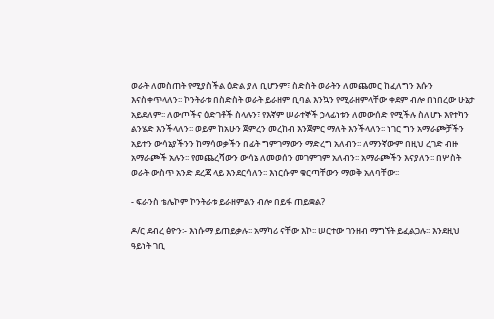ወራት ለመስጠት የሚያስችል ዕድል ያለ ቢሆንም፣ ስድስት ወራትን ለመጨመር ከፈለግን እሱን እናስቀጥላለን፡፡ ኮንትራቱ በስድስት ወራት ይራዘም ቢባል እንኳን የሚራዘምላቸው ቀደም ብሎ በነበረው ሁኔታ አይደለም፡፡ ለውጦችና ዕድገቶች ስላሉን፣ የእኛም ሠራተኞች ኃላፊነቱን ለመውሰድ የሚችሉ ስለሆኑ እየተካን ልንሄድ እንችላለን፡፡ ወይም ከአሁን ጀምረን መረከብ እንጀምር ማለት እንችላለን፡፡ ነገር ግን አማራጮቻችን አይተን ውሳኔያችንን ከማሳወቃችን በፊት ግምገማውን ማድረግ አለብን፡፡ ለማንኛውም በዚህ ረገድ ብዙ አማራጮች አሉን፡፡ የመጨረሻውን ውሳኔ ለመወሰን መገምገም አለብን፡፡ አማራጮችን እናያለን፡፡ በሦስት ወራት ውስጥ አንድ ደረጃ ላይ እንደርሳለን፡፡ እነርሱም ቁርጣቸውን ማወቅ አለባቸው፡፡

- ፍራንስ ቴሌኮም ኮንትራቱ ይራዘምልን ብሎ በይፋ ጠይቋል?

ዶ/ር ደብረ ፅዮን፡- እነሱማ ይጠይቃሉ፡፡ አማካሪ ናቸው እኮ፡፡ ሠርተው ገንዘብ ማግኘት ይፈልጋሉ፡፡ እንደዚህ ዓይነት ገቢ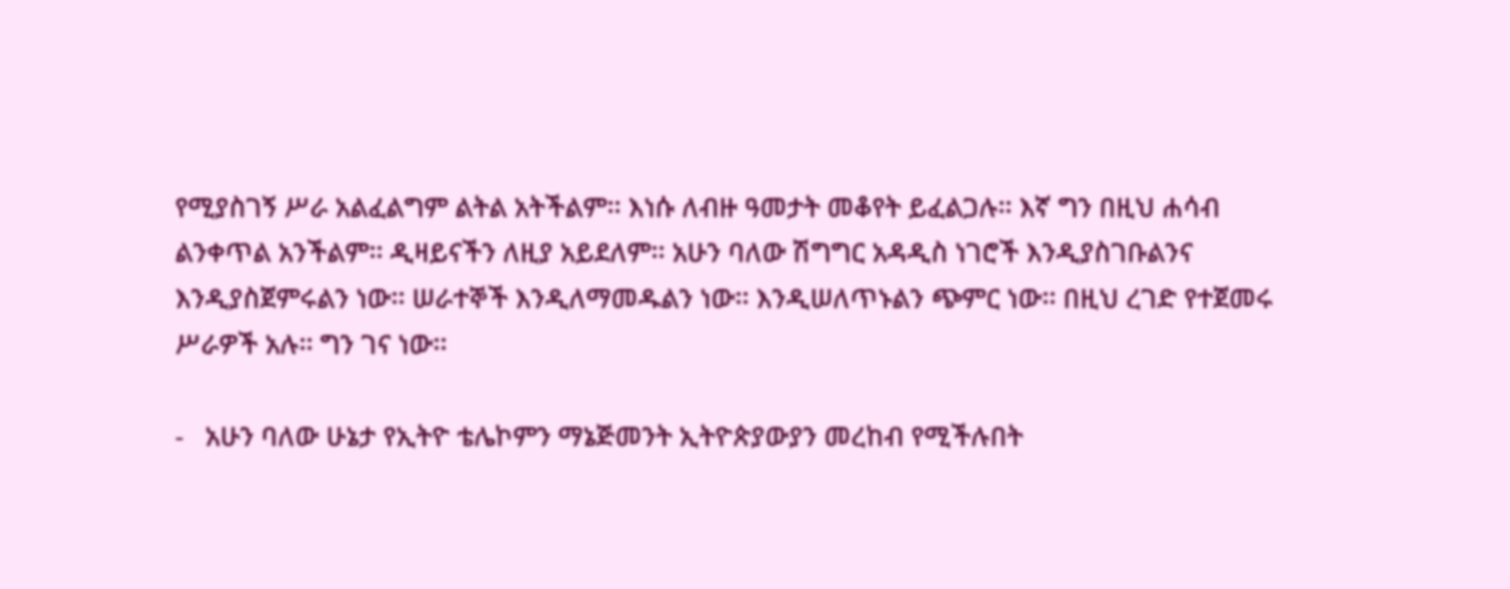የሚያስገኝ ሥራ አልፈልግም ልትል አትችልም፡፡ እነሱ ለብዙ ዓመታት መቆየት ይፈልጋሉ፡፡ እኛ ግን በዚህ ሐሳብ ልንቀጥል አንችልም፡፡ ዲዛይናችን ለዚያ አይደለም፡፡ አሁን ባለው ሽግግር አዳዲስ ነገሮች እንዲያስገቡልንና እንዲያስጀምሩልን ነው፡፡ ሠራተኞች እንዲለማመዱልን ነው፡፡ እንዲሠለጥኑልን ጭምር ነው፡፡ በዚህ ረገድ የተጀመሩ ሥራዎች አሉ፡፡ ግን ገና ነው፡፡

-   አሁን ባለው ሁኔታ የኢትዮ ቴሌኮምን ማኔጅመንት ኢትዮጵያውያን መረከብ የሚችሉበት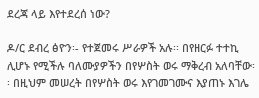ደረጃ ላይ እየተደረሰ ነው?

ዶ/ር ደብረ ፅዮን፡- የተጀመሩ ሥራዎች አሉ፡፡ በየዘርፉ ተተኪ ሊሆኑ የሚችሉ ባለሙያዎችን በየሦስት ወሩ ማቅረብ አለባቸው፡፡ በዚህም መሠረት በየሦስት ወሩ እየገመገሙና እያጠኑ እገሌ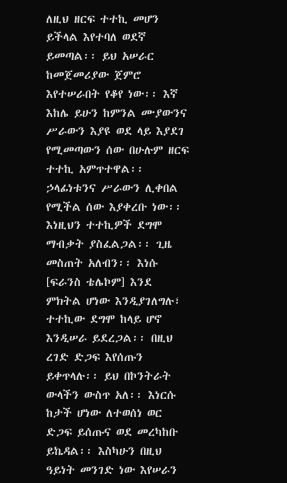ለዚህ ዘርፍ ተተኪ መሆን ይችላል እየተባለ ወደኛ ይመጣል፡፡ ይህ አሠራር ከመጀመሪያው ጀምሮ እየተሠራበት የቆየ ነው፡፡ እኛ እከሌ ይሁን ከምንል ሙያውንና ሥራውን እያዩ ወደ ላይ እያደገ የሚመጣውን ሰው በሁሉም ዘርፍ ተተኪ አምጥተዋል፡፡ ኃላፊነቱንና ሥራውን ሊቀበል የሚችል ሰው እያቀረቡ ነው፡፡ እነዚህን ተተኪዎች ደግሞ ማብቃት ያስፈልጋል፡፡ ጊዜ መስጠት አለብን፡፡ እነሱ [ፍራንስ ቴሌኮም] እንደ ምክትል ሆነው እንዲያገለግሉ፣ ተተኪው ደግሞ ከላይ ሆኖ እንዲሠራ ይደረጋል፡፡ በዚህ ረገድ ድጋፍ እየሰጡን ይቀጥላሉ፡፡ ይህ በኮንትራት ውላችን ውስጥ አለ፡፡ እነርሱ ከታች ሆነው ለተወሰነ ወር ድጋፍ ይሰጡና ወደ መረካከቡ ይኬዳል፡፡ እስካሁን በዚህ ዓይነት መንገድ ነው እየሠራን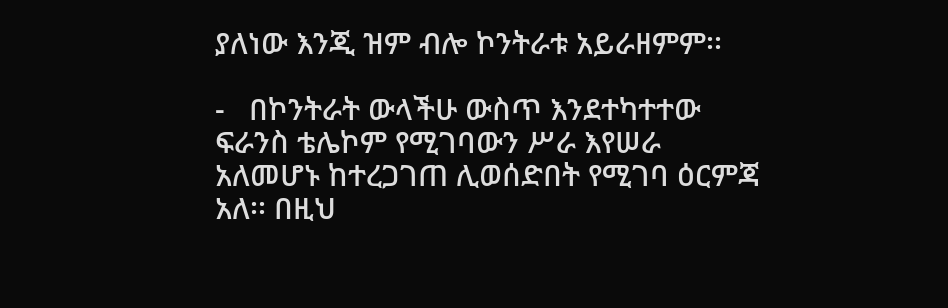ያለነው እንጂ ዝም ብሎ ኮንትራቱ አይራዘምም፡፡

-   በኮንትራት ውላችሁ ውስጥ እንደተካተተው ፍራንስ ቴሌኮም የሚገባውን ሥራ እየሠራ አለመሆኑ ከተረጋገጠ ሊወሰድበት የሚገባ ዕርምጃ አለ፡፡ በዚህ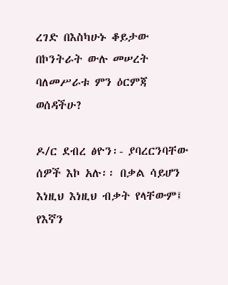ረገድ በእስካሁኑ ቆይታው በኮንትራት ውሉ መሠረት ባለመሥራቱ ምን ዕርምጃ ወሰዳችሁ?

ዶ/ር ደብረ ፅዮን፡- ያባረርንባቸው ሰዎች እኮ አሉ፡፡ በቃል ሳይሆን እነዚህ እነዚህ ብቃት የላቸውም፤ የእኛን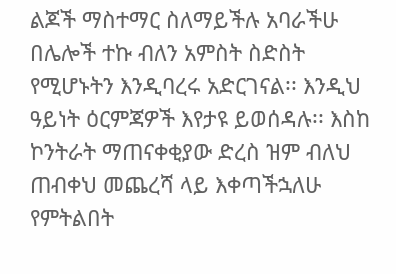ልጆች ማስተማር ስለማይችሉ አባራችሁ በሌሎች ተኩ ብለን አምስት ስድስት የሚሆኑትን እንዲባረሩ አድርገናል፡፡ እንዲህ ዓይነት ዕርምጃዎች እየታዩ ይወሰዳሉ፡፡ እስከ ኮንትራት ማጠናቀቂያው ድረስ ዝም ብለህ ጠብቀህ መጨረሻ ላይ እቀጣችኋለሁ የምትልበት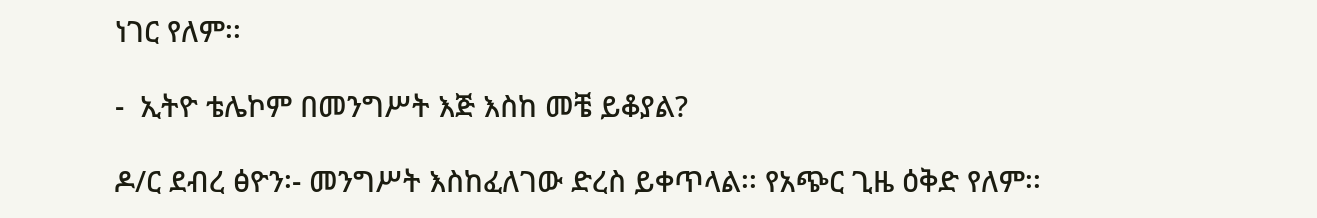ነገር የለም፡፡

-  ኢትዮ ቴሌኮም በመንግሥት እጅ እስከ መቼ ይቆያል?

ዶ/ር ደብረ ፅዮን፡- መንግሥት እስከፈለገው ድረስ ይቀጥላል፡፡ የአጭር ጊዜ ዕቅድ የለም፡፡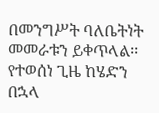በመንግሥት ባለቤትነት መመራቱን ይቀጥላል፡፡ የተወሰነ ጊዜ ከሄድን በኋላ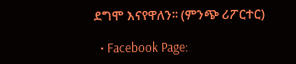ደግሞ እናየዋለን፡፡ (ምንጭ ሪፖርተር)

  • Facebook Page: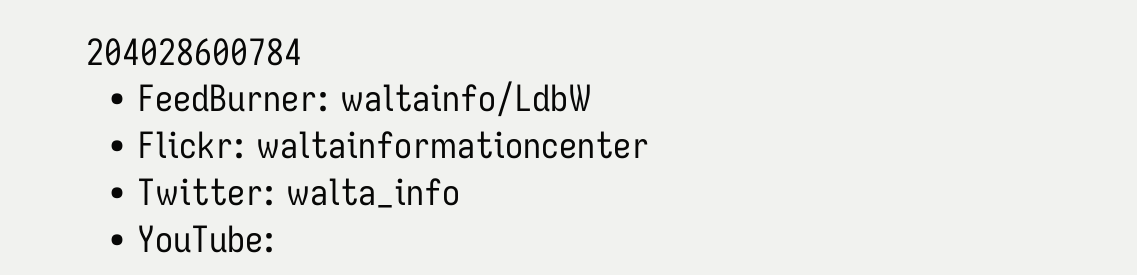204028600784
  • FeedBurner: waltainfo/LdbW
  • Flickr: waltainformationcenter
  • Twitter: walta_info
  • YouTube: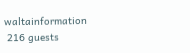waltainformation
 216 guests